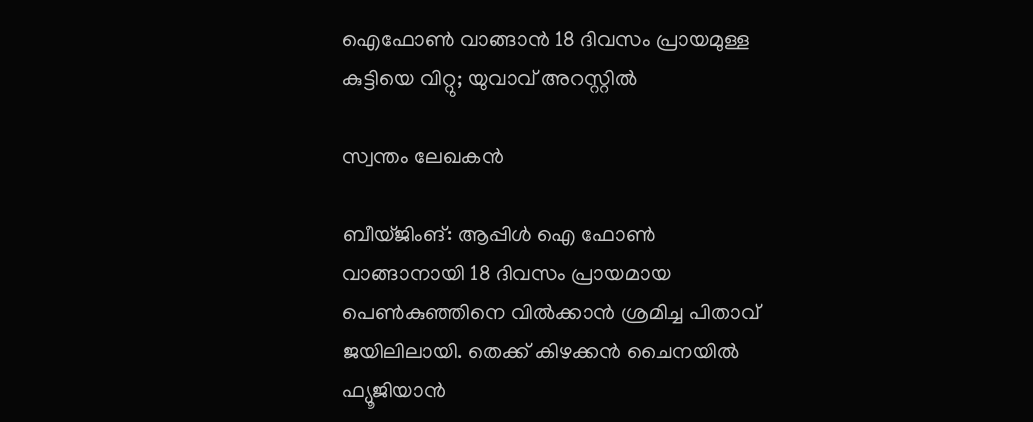ഐഫോൺ വാങ്ങാൻ 18 ദിവസം പ്രായമുള്ള കുട്ടിയെ വിറ്റു; യുവാവ് അറസ്റ്റിൽ

സ്വന്തം ലേഖകൻ

ബീയ്ജിംങ്: ആപ്പിൾ ഐ ഫോൺ വാങ്ങാനായി 18 ദിവസം പ്രായമായ പെൺകുഞ്ഞിനെ വിൽക്കാൻ ശ്രമിച്ച പിതാവ് ജയിലിലായി. തെക്ക് കിഴക്കൻ ചൈനയിൽ ഫ്യൂജിയാൻ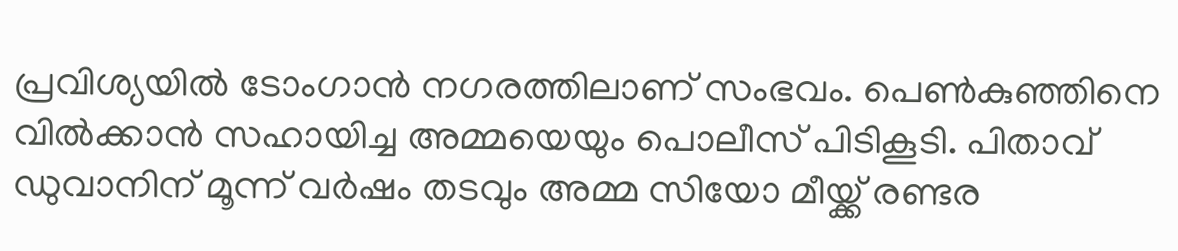പ്രവിശ്യയിൽ ടോംഗാൻ നഗരത്തിലാണ് സംഭവം. പെൺകുഞ്ഞിനെ വിൽക്കാൻ സഹായിച്ച അമ്മയെയും പൊലീസ് പിടികൂടി. പിതാവ് ഡുവാനിന് മൂന്ന് വർഷം തടവും അമ്മ സിയോ മീയ്ക്ക് രണ്ടര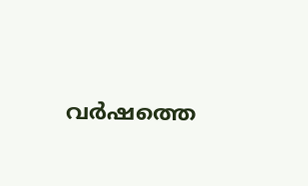വർഷത്തെ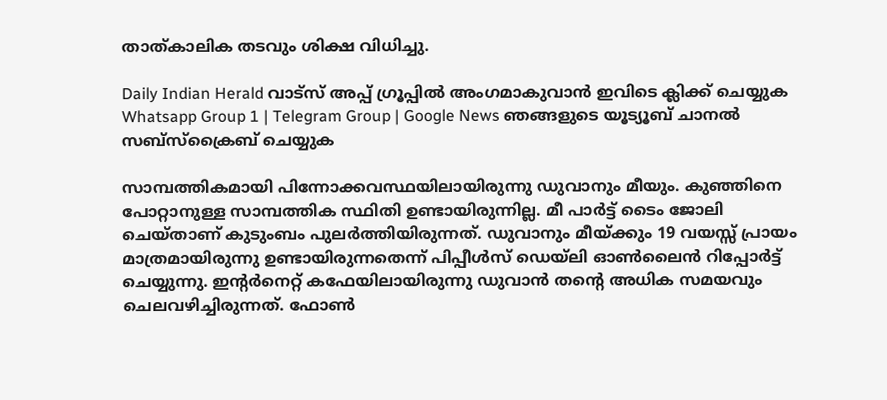താത്കാലിക തടവും ശിക്ഷ വിധിച്ചു.

Daily Indian Herald വാട്സ് അപ്പ് ഗ്രൂപ്പിൽ അംഗമാകുവാൻ ഇവിടെ ക്ലിക്ക് ചെയ്യുക Whatsapp Group 1 | Telegram Group | Google News ഞങ്ങളുടെ യൂട്യൂബ് ചാനൽ സബ്സ്ക്രൈബ് ചെയ്യുക

സാമ്പത്തികമായി പിന്നോക്കവസ്ഥയിലായിരുന്നു ഡുവാനും മീയും. കുഞ്ഞിനെ പോറ്റാനുള്ള സാമ്പത്തിക സ്ഥിതി ഉണ്ടായിരുന്നില്ല. മീ പാർട്ട് ടൈം ജോലി ചെയ്താണ് കുടുംബം പുലർത്തിയിരുന്നത്. ഡുവാനും മീയ്ക്കും 19 വയസ്സ് പ്രായം മാത്രമായിരുന്നു ഉണ്ടായിരുന്നതെന്ന് പിപ്പീൾസ് ഡെയ്‌ലി ഓൺലൈൻ റിപ്പോർട്ട് ചെയ്യുന്നു. ഇന്റർനെറ്റ് കഫേയിലായിരുന്നു ഡുവാൻ തന്റെ അധിക സമയവും ചെലവഴിച്ചിരുന്നത്. ഫോൺ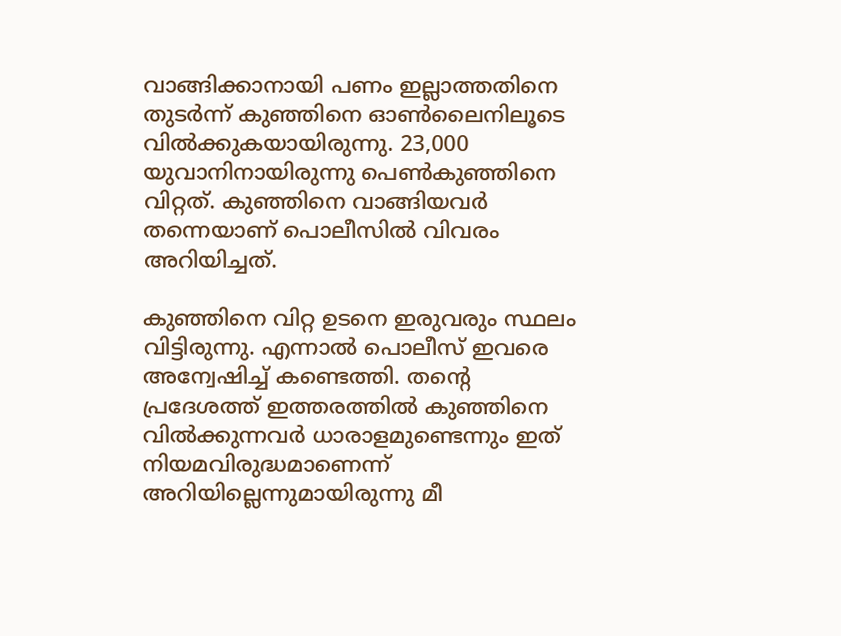വാങ്ങിക്കാനായി പണം ഇല്ലാത്തതിനെ തുടർന്ന് കുഞ്ഞിനെ ഓൺലൈനിലൂടെ വിൽക്കുകയായിരുന്നു. 23,000 യുവാനിനായിരുന്നു പെൺകുഞ്ഞിനെ വിറ്റത്. കുഞ്ഞിനെ വാങ്ങിയവർ തന്നെയാണ് പൊലീസിൽ വിവരം അറിയിച്ചത്.

കുഞ്ഞിനെ വിറ്റ ഉടനെ ഇരുവരും സ്ഥലം വിട്ടിരുന്നു. എന്നാൽ പൊലീസ് ഇവരെ അന്വേഷിച്ച് കണ്ടെത്തി. തന്റെ പ്രദേശത്ത് ഇത്തരത്തിൽ കുഞ്ഞിനെ വിൽക്കുന്നവർ ധാരാളമുണ്ടെന്നും ഇത് നിയമവിരുദ്ധമാണെന്ന് അറിയില്ലെന്നുമായിരുന്നു മീ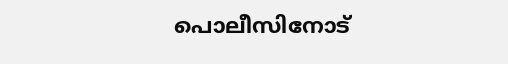പൊലീസിനോട്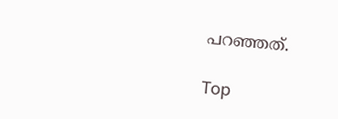പറഞ്ഞത്.

Top